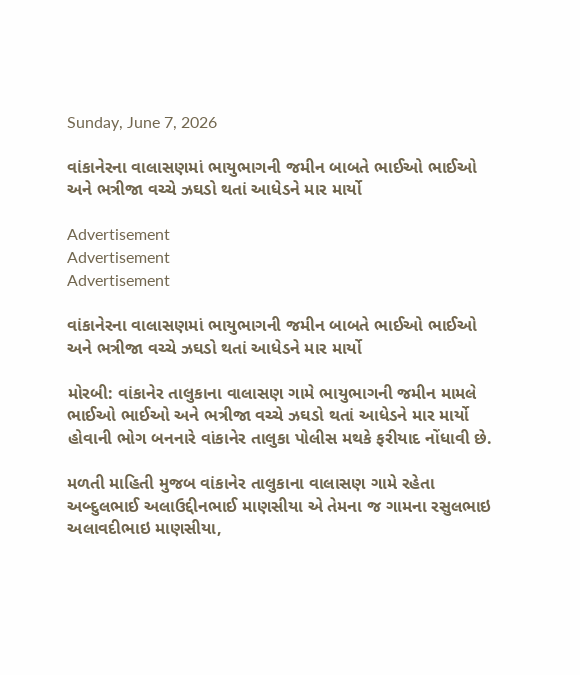Sunday, June 7, 2026

વાંકાનેરના વાલાસણમાં ભાયુભાગની જમીન બાબતે ભાઈઓ ભાઈઓ અને ભત્રીજા વચ્ચે ઝઘડો થતાં આધેડને માર માર્યો

Advertisement
Advertisement
Advertisement

વાંકાનેરના વાલાસણમાં ભાયુભાગની જમીન બાબતે ભાઈઓ ભાઈઓ અને ભત્રીજા વચ્ચે ઝઘડો થતાં આધેડને માર માર્યો

મોરબી: વાંકાનેર તાલુકાના વાલાસણ ગામે ભાયુભાગની જમીન મામલે ભાઈઓ ભાઈઓ અને ભત્રીજા વચ્ચે ઝઘડો થતાં આધેડને માર માર્યો હોવાની ભોગ બનનારે વાંકાનેર તાલુકા પોલીસ મથકે ફરીયાદ નોંધાવી છે.

મળતી માહિતી મુજબ વાંકાનેર તાલુકાના વાલાસણ ગામે રહેતા અબ્દુલભાઈ અલાઉદ્દીનભાઈ માણસીયા એ તેમના જ ગામના રસુલભાઇ અલાવદીભાઇ માણસીયા,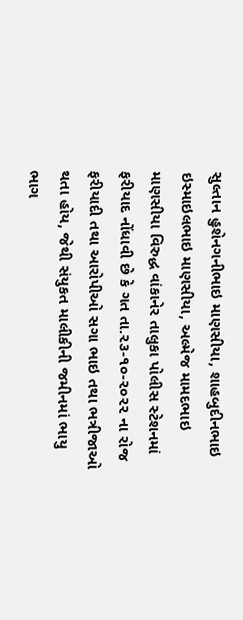સુલ્તાન હુશેનગનીભાઇ માણસીયા, શાહબુદીનભાઇ ઇસ્માઇલભાઇ માણસીયા, અલ્મેજ મામદભાઇ માણસીયા વિરુદ્ધ વાંકાનેર તાલુકા પોલીસ સ્ટેશનમાં ફરીયાદ નોંધાવી છે કે ગત તા.૨૩-૧૦-૨૦૨૨ ના રોજ ફરીયાદી તથા આરોપીઓ સગા ભાઇ તથા ભત્રીજાઓ થતા હોય, જેથી સંયુકત માલીકીની જમીનમાં ભાયુ ભાગ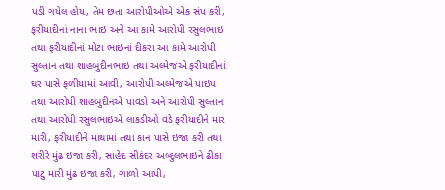પડી ગયેલ હોય, તેમ છતા આરોપીઓએ એક સંપ કરી, ફરીયાદીનાં નાના ભાઇ અને આ કામે આરોપી રસુલભાઇ તથા ફરીયાદીનાં મોટા ભાઇનાં દીકરા આ કામે આરોપી સુલ્તાન તથા શાહબુદીનભાઇ તથા અલ્મેજએ ફરીયાદીનાં ઘર પાસે ફળીયામાં આવી, આરોપી અલ્મેજએ પાઇપ તથા આરોપી શાહબુદીનએ પાવડો અને આરોપી સુલ્તાન તથા આરોપી રસુલભાઇએ લાકડીઓ વડે ફરીયાદીને માર મારી, ફરીયાદીને માથામાં તથા કાન પાસે ઇજા કરી તથા શરીરે મુંઢ ઇજા કરી, સાહેદ સીકંદર અબ્દુલભાઇને ઢીકા પાટુ મારી મુંઢ ઇજા કરી, ગાળો આપી,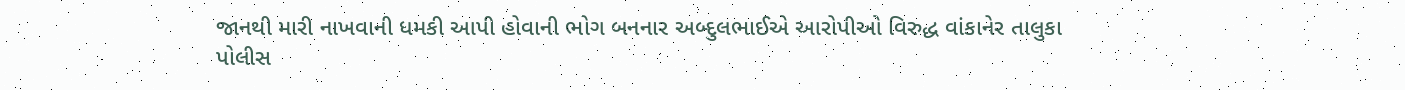જાનથી મારી નાખવાની ધમકી આપી હોવાની ભોગ બનનાર અબ્દુલભાઈએ આરોપીઓ વિરુદ્ધ વાંકાનેર તાલુકા પોલીસ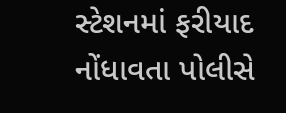સ્ટેશનમાં ફરીયાદ નોંધાવતા પોલીસે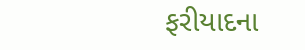ફરીયાદના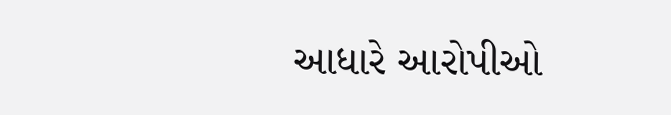આધારે આરોપીઓ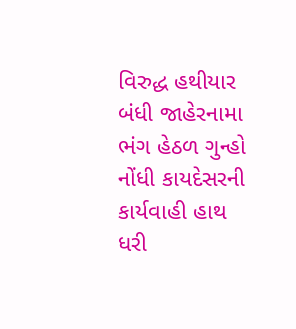વિરુદ્ધ હથીયાર બંધી જાહેરનામા ભંગ હેઠળ ગુન્હો નોંધી કાયદેસરની કાર્યવાહી હાથ ધરી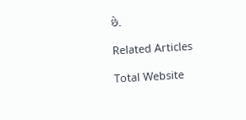છે.

Related Articles

Total Website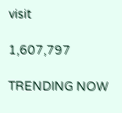visit

1,607,797

TRENDING NOW